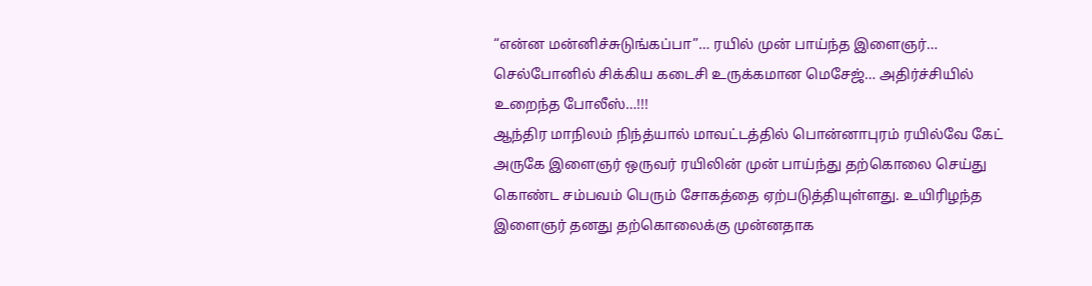“என்ன மன்னிச்சுடுங்கப்பா”… ரயில் முன் பாய்ந்த இளைஞர்… செல்போனில் சிக்கிய கடைசி உருக்கமான மெசேஜ்… அதிர்ச்சியில் உறைந்த போலீஸ்…!!!
ஆந்திர மாநிலம் நிந்த்யால் மாவட்டத்தில் பொன்னாபுரம் ரயில்வே கேட் அருகே இளைஞர் ஒருவர் ரயிலின் முன் பாய்ந்து தற்கொலை செய்து கொண்ட சம்பவம் பெரும் சோகத்தை ஏற்படுத்தியுள்ளது. உயிரிழந்த இளைஞர் தனது தற்கொலைக்கு முன்னதாக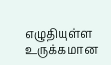எழுதியுள்ள உருக்கமான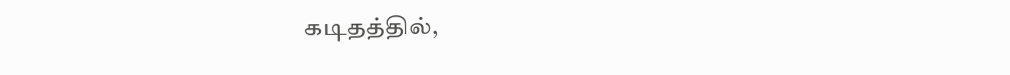கடிதத்தில்,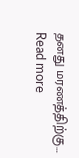தனது மரணத்திற்கு…
Read more